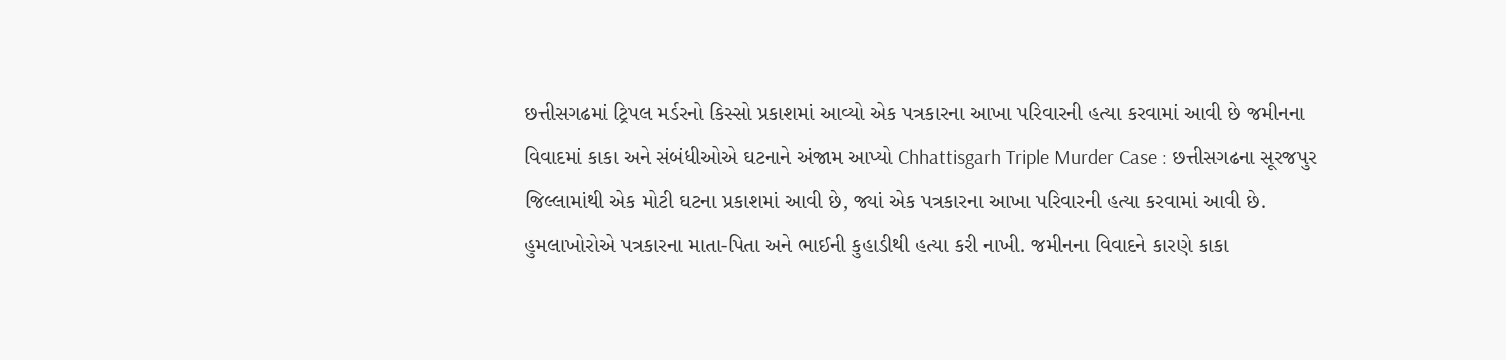છત્તીસગઢમાં ટ્રિપલ મર્ડરનો કિસ્સો પ્રકાશમાં આવ્યો એક પત્રકારના આખા પરિવારની હત્યા કરવામાં આવી છે જમીનના વિવાદમાં કાકા અને સંબંધીઓએ ઘટનાને અંજામ આપ્યો Chhattisgarh Triple Murder Case : છત્તીસગઢના સૂરજપુર જિલ્લામાંથી એક મોટી ઘટના પ્રકાશમાં આવી છે, જ્યાં એક પત્રકારના આખા પરિવારની હત્યા કરવામાં આવી છે. હુમલાખોરોએ પત્રકારના માતા-પિતા અને ભાઈની કુહાડીથી હત્યા કરી નાખી. જમીનના વિવાદને કારણે કાકા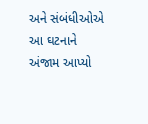અને સંબંધીઓએ આ ઘટનાને અંજામ આપ્યો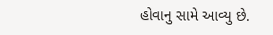હોવાનુ સામે આવ્યુ છે.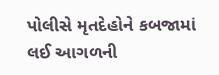પોલીસે મૃતદેહોને કબજામાં લઈ આગળની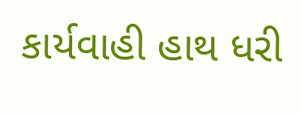કાર્યવાહી હાથ ધરી